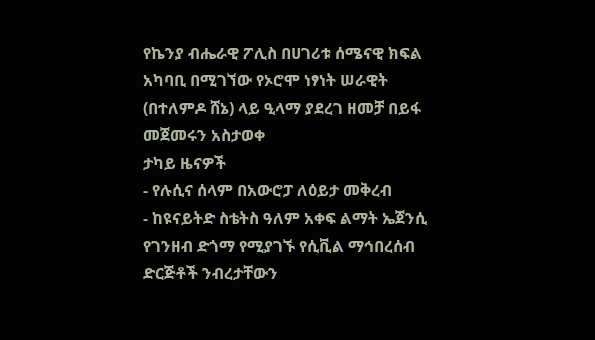የኬንያ ብሔራዊ ፖሊስ በሀገሪቱ ሰሜናዊ ክፍል አካባቢ በሚገኘው የኦሮሞ ነፃነት ሠራዊት (በተለምዶ ሸኔ) ላይ ዒላማ ያደረገ ዘመቻ በይፋ መጀመሩን አስታወቀ
ታካይ ዜናዎች
- የሉሲና ሰላም በአውሮፓ ለዕይታ መቅረብ
- ከዩናይትድ ስቴትስ ዓለም አቀፍ ልማት ኤጀንሲ የገንዘብ ድጎማ የሚያገኙ የሲቪል ማኅበረሰብ ድርጅቶች ንብረታቸውን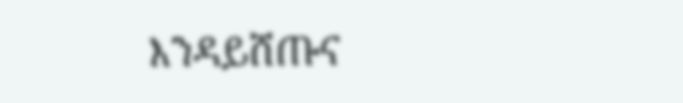እንዳይሸጡና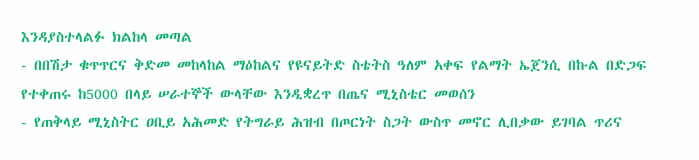እንዳያስተላልፉ ክልከላ መጣል
- በበሽታ ቁጥጥርና ቅድመ መከላከል ማዕከልና የዩናይትድ ስቴትስ ዓለም አቀፍ የልማት ኤጀንሲ በኩል በድጋፍ የተቀጠሩ ከ5000 በላይ ሠራተኞች ውላቸው እንዲቋረጥ በጤና ሚኒስቴር መወሰን
- የጠቅላይ ሚኒስትር ዐቢይ አሕመድ የትግራይ ሕዝብ በጦርነት ስጋት ውስጥ መኖር ሊበቃው ይገባል ጥሪና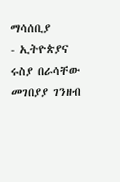ማሳሰቢያ
- ኢትዮጵያና ሩስያ በራሳቸው መገበያያ ገንዘብ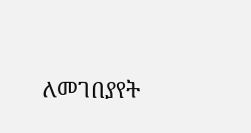ለመገበያየት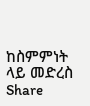ከስምምነት ላይ መድረስ
Share